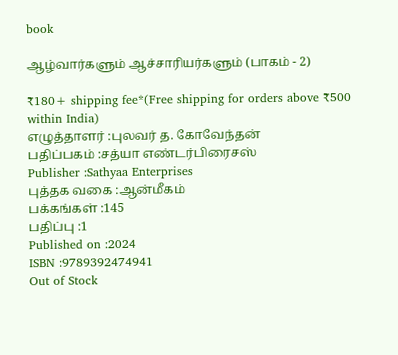book

ஆழ்வார்களும் ஆச்சாரியர்களும் (பாகம் - 2)

₹180+ shipping fee*(Free shipping for orders above ₹500 within India)
எழுத்தாளர் :புலவர் த. கோவேந்தன்
பதிப்பகம் :சத்யா எண்டர்பிரைசஸ்
Publisher :Sathyaa Enterprises
புத்தக வகை :ஆன்மீகம்
பக்கங்கள் :145
பதிப்பு :1
Published on :2024
ISBN :9789392474941
Out of Stock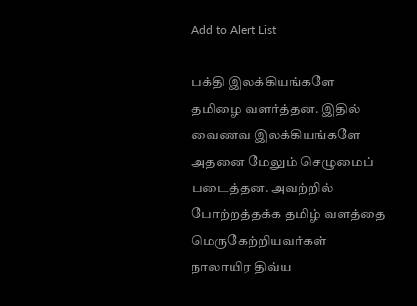Add to Alert List

பக்தி இலக்கியங்களே தமிழை வளர்த்தன. இதில் வைணவ இலக்கியங்களே அதனை மேலும் செழுமைப் படைத்தன. அவற்றில் போற்றத்தக்க தமிழ் வளத்தை மெருகேற்றியவர்கள் நாலாயிர திவ்ய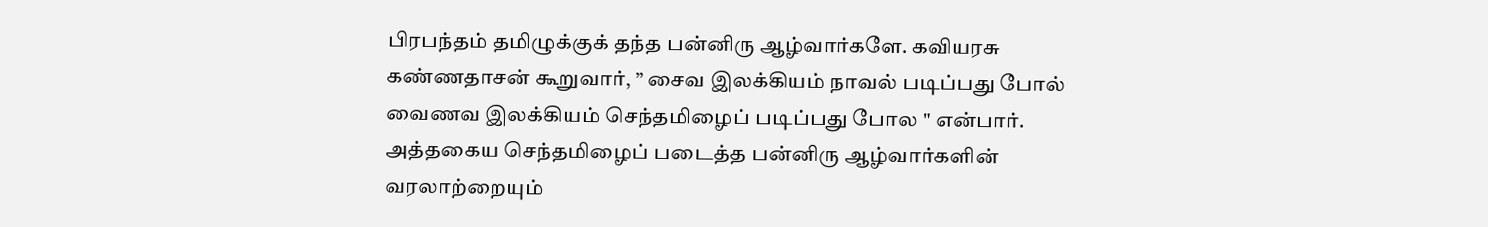பிரபந்தம் தமிழுக்குக் தந்த பன்னிரு ஆழ்வார்களே. கவியரசு கண்ணதாசன் கூறுவார், ” சைவ இலக்கியம் நாவல் படிப்பது போல் வைணவ இலக்கியம் செந்தமிழைப் படிப்பது போல " என்பார். அத்தகைய செந்தமிழைப் படைத்த பன்னிரு ஆழ்வார்களின் வரலாற்றையும்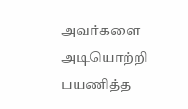அவர்களை அடியொற்றி பயணித்த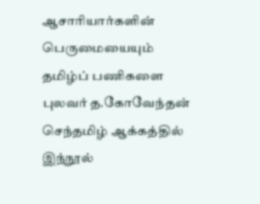ஆசாரியார்களின் பெருமையையும் தமிழ்ப் பணிகளை புலவர் த.கோவேந்தன் செந்தமிழ் ஆக்கத்தில் இந்நூல்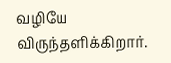வழியே விருந்தளிக்கிறார்.